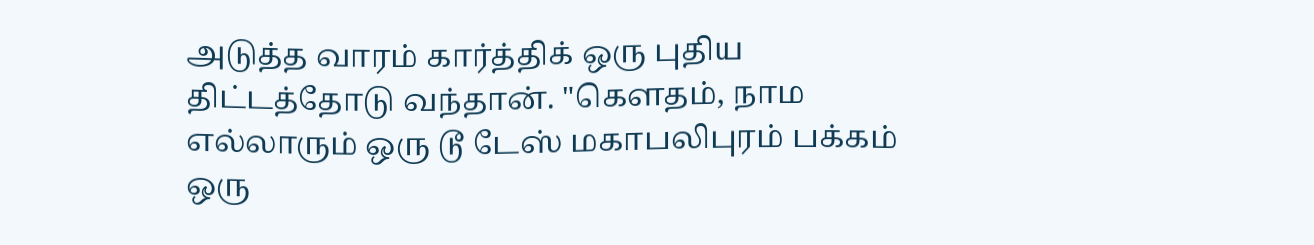அடுத்த வாரம் கார்த்திக் ஒரு புதிய திட்டத்தோடு வந்தான். "கௌதம், நாம எல்லாரும் ஒரு டூ டேஸ் மகாபலிபுரம் பக்கம் ஒரு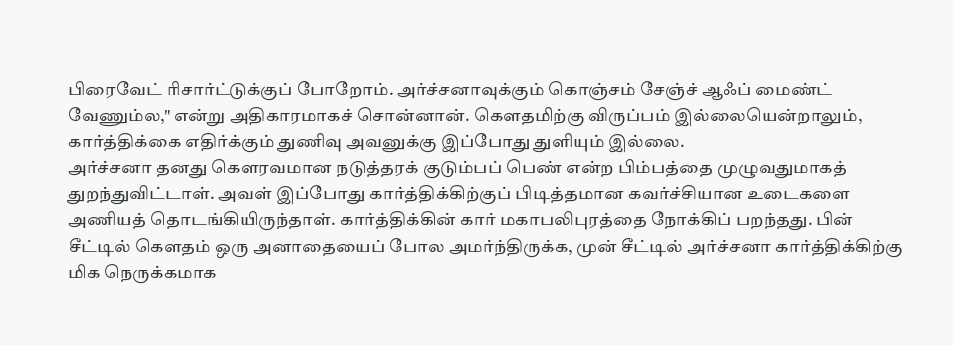பிரைவேட் ரிசார்ட்டுக்குப் போறோம். அர்ச்சனாவுக்கும் கொஞ்சம் சேஞ்ச் ஆஃப் மைண்ட் வேணும்ல," என்று அதிகாரமாகச் சொன்னான். கௌதமிற்கு விருப்பம் இல்லையென்றாலும், கார்த்திக்கை எதிர்க்கும் துணிவு அவனுக்கு இப்போது துளியும் இல்லை.
அர்ச்சனா தனது கௌரவமான நடுத்தரக் குடும்பப் பெண் என்ற பிம்பத்தை முழுவதுமாகத் துறந்துவிட்டாள். அவள் இப்போது கார்த்திக்கிற்குப் பிடித்தமான கவர்ச்சியான உடைகளை அணியத் தொடங்கியிருந்தாள். கார்த்திக்கின் கார் மகாபலிபுரத்தை நோக்கிப் பறந்தது. பின் சீட்டில் கௌதம் ஒரு அனாதையைப் போல அமர்ந்திருக்க, முன் சீட்டில் அர்ச்சனா கார்த்திக்கிற்கு மிக நெருக்கமாக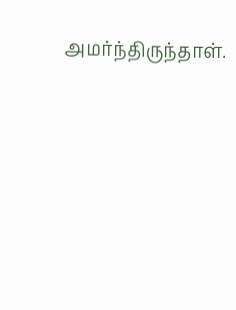அமர்ந்திருந்தாள்.